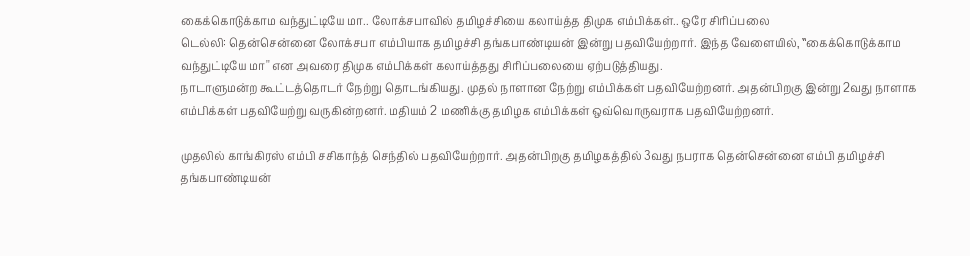கைக்கொடுக்காம வந்துட்டியே மா.. லோக்சபாவில் தமிழச்சியை கலாய்த்த திமுக எம்பிக்கள்.. ஒரே சிரிப்பலை
டெல்லி: தென்சென்னை லோக்சபா எம்பியாக தமிழச்சி தங்கபாண்டியன் இன்று பதவியேற்றார். இந்த வேளையில், ‛‛கைக்கொடுக்காம வந்துட்டியே மா'' என அவரை திமுக எம்பிக்கள் கலாய்த்தது சிரிப்பலையை ஏற்படுத்தியது.
நாடாளுமன்ற கூட்டத்தொடர் நேற்று தொடங்கியது. முதல் நாளான நேற்று எம்பிக்கள் பதவியேற்றனர். அதன்பிறகு இன்று 2வது நாளாக எம்பிக்கள் பதவியேற்று வருகின்றனர். மதியம் 2 மணிக்கு தமிழக எம்பிக்கள் ஒவ்வொருவராக பதவியேற்றனர்.

முதலில் காங்கிரஸ் எம்பி சசிகாந்த் செந்தில் பதவியேற்றார். அதன்பிறகு தமிழகத்தில் 3வது நபராக தென்சென்னை எம்பி தமிழச்சி தங்கபாண்டியன்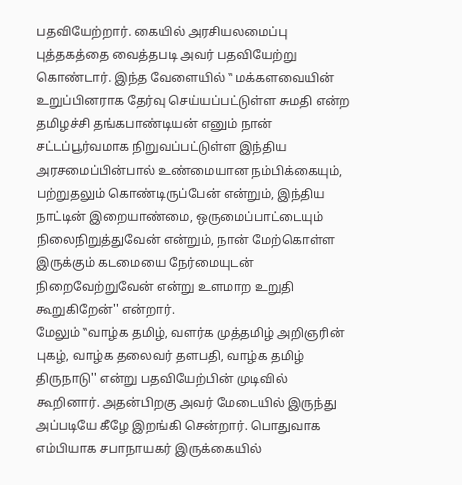பதவியேற்றார். கையில் அரசியலமைப்பு புத்தகத்தை வைத்தபடி அவர் பதவியேற்று கொண்டார். இந்த வேளையில் ‛‛ மக்களவையின் உறுப்பினராக தேர்வு செய்யப்பட்டுள்ள சுமதி என்ற தமிழச்சி தங்கபாண்டியன் எனும் நான் சட்டப்பூர்வமாக நிறுவப்பட்டுள்ள இந்திய அரசமைப்பின்பால் உண்மையான நம்பிக்கையும், பற்றுதலும் கொண்டிருப்பேன் என்றும், இந்திய நாட்டின் இறையாண்மை, ஒருமைப்பாட்டையும் நிலைநிறுத்துவேன் என்றும், நான் மேற்கொள்ள இருக்கும் கடமையை நேர்மையுடன் நிறைவேற்றுவேன் என்று உளமாற உறுதி கூறுகிறேன்'' என்றார்.
மேலும் ‛‛வாழ்க தமிழ், வளர்க முத்தமிழ் அறிஞரின் புகழ், வாழ்க தலைவர் தளபதி, வாழ்க தமிழ் திருநாடு'' என்று பதவியேற்பின் முடிவில் கூறினார். அதன்பிறகு அவர் மேடையில் இருந்து அப்படியே கீழே இறங்கி சென்றார். பொதுவாக எம்பியாக சபாநாயகர் இருக்கையில்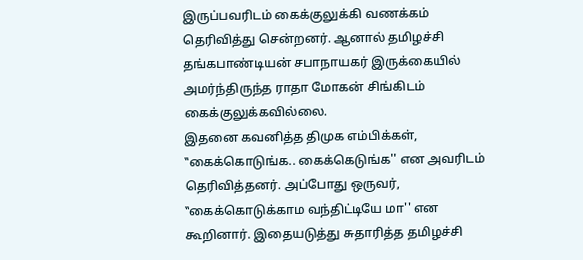இருப்பவரிடம் கைக்குலுக்கி வணக்கம் தெரிவித்து சென்றனர். ஆனால் தமிழச்சி தங்கபாண்டியன் சபாநாயகர் இருக்கையில் அமர்ந்திருந்த ராதா மோகன் சிங்கிடம் கைக்குலுக்கவில்லை.
இதனை கவனித்த திமுக எம்பிக்கள், ‛‛கைக்கொடுங்க.. கைக்கெடுங்க'' என அவரிடம் தெரிவித்தனர். அப்போது ஒருவர், ‛‛கைக்கொடுக்காம வந்திட்டியே மா'' என கூறினார். இதையடுத்து சுதாரித்த தமிழச்சி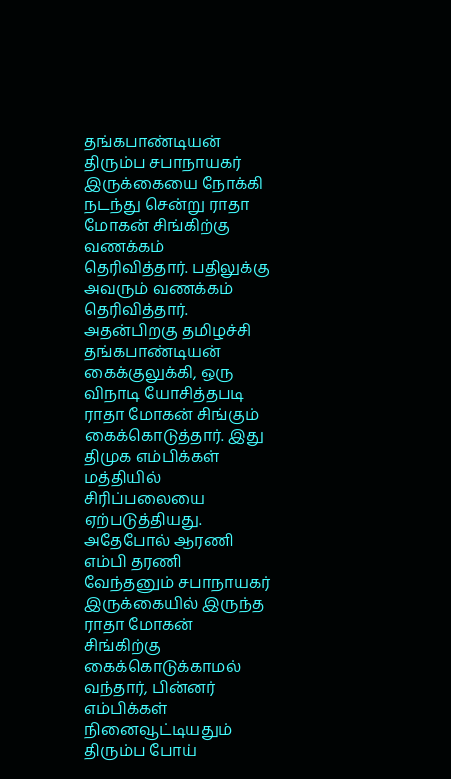தங்கபாண்டியன் திரும்ப சபாநாயகர் இருக்கையை நோக்கி நடந்து சென்று ராதா மோகன் சிங்கிற்கு வணக்கம் தெரிவித்தார். பதிலுக்கு அவரும் வணக்கம் தெரிவித்தார். அதன்பிறகு தமிழச்சி தங்கபாண்டியன் கைக்குலுக்கி, ஒரு விநாடி யோசித்தபடி ராதா மோகன் சிங்கும் கைக்கொடுத்தார். இது திமுக எம்பிக்கள் மத்தியில் சிரிப்பலையை ஏற்படுத்தியது.
அதேபோல் ஆரணி எம்பி தரணி வேந்தனும் சபாநாயகர் இருக்கையில் இருந்த ராதா மோகன் சிங்கிற்கு கைக்கொடுக்காமல் வந்தார், பின்னர் எம்பிக்கள் நினைவூட்டியதும் திரும்ப போய்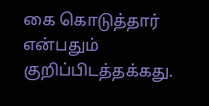கை கொடுத்தார் என்பதும் குறிப்பிடத்தக்கது.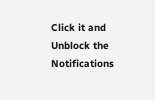Click it and Unblock the Notifications